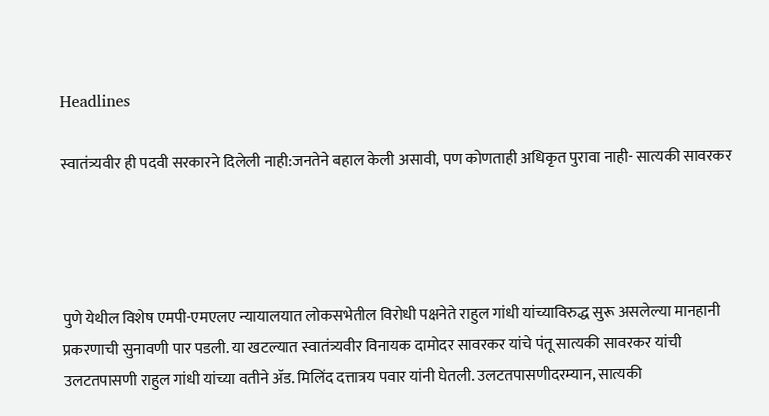Headlines

स्वातंत्र्यवीर ही पदवी सरकारने दिलेली नाही:जनतेने बहाल केली असावी, पण कोणताही अधिकृत पुरावा नाही- सात्यकी सावरकर




पुणे येथील विशेष एमपी-एमएलए न्यायालयात लोकसभेतील विरोधी पक्षनेते राहुल गांधी यांच्याविरुद्ध सुरू असलेल्या मानहानी प्रकरणाची सुनावणी पार पडली. या खटल्यात स्वातंत्र्यवीर विनायक दामोदर सावरकर यांचे पंतू सात्यकी सावरकर यांची उलटतपासणी राहुल गांधी यांच्या वतीने ॲड. मिलिंद दत्तात्रय पवार यांनी घेतली. उलटतपासणीदरम्यान, सात्यकी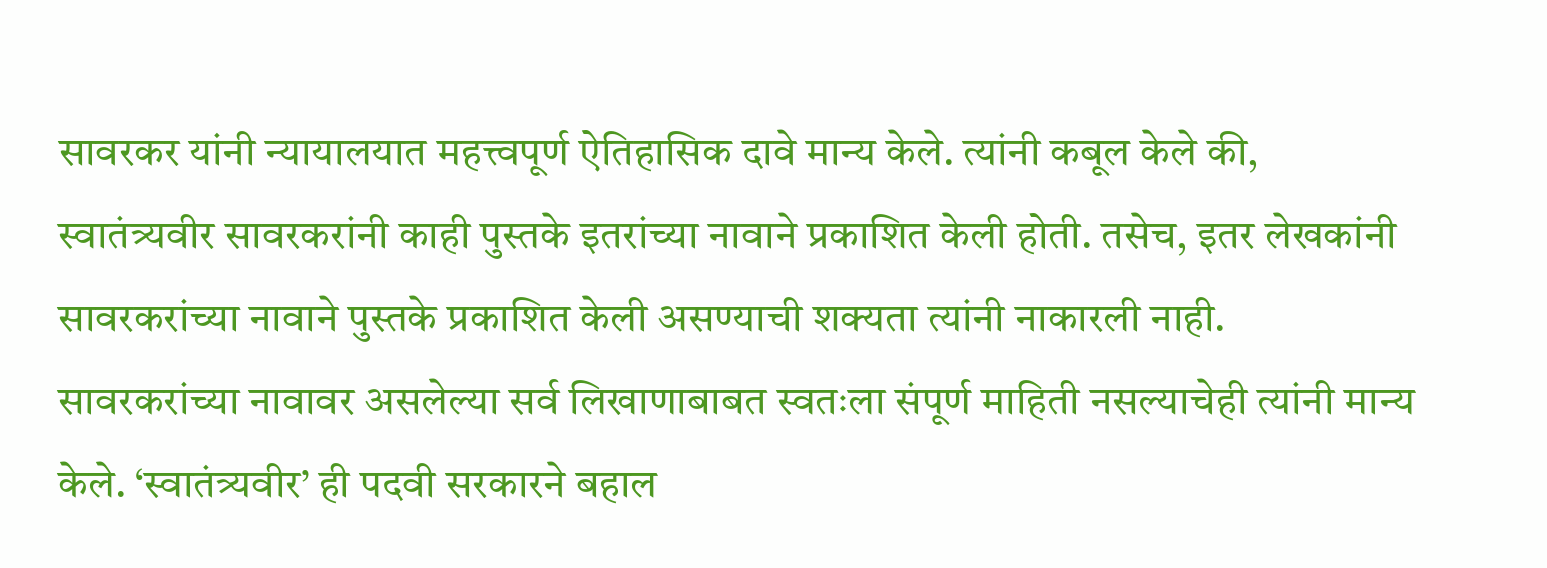सावरकर यांनी न्यायालयात महत्त्वपूर्ण ऐतिहासिक दावे मान्य केले. त्यांनी कबूल केले की, स्वातंत्र्यवीर सावरकरांनी काही पुस्तके इतरांच्या नावाने प्रकाशित केली होती. तसेच, इतर लेखकांनी सावरकरांच्या नावाने पुस्तके प्रकाशित केली असण्याची शक्यता त्यांनी नाकारली नाही. सावरकरांच्या नावावर असलेल्या सर्व लिखाणाबाबत स्वतःला संपूर्ण माहिती नसल्याचेही त्यांनी मान्य केले. ‘स्वातंत्र्यवीर’ ही पदवी सरकारने बहाल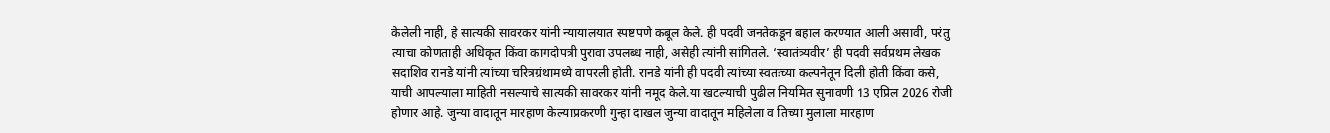केलेली नाही, हे सात्यकी सावरकर यांनी न्यायालयात स्पष्टपणे कबूल केले. ही पदवी जनतेकडून बहाल करण्यात आली असावी, परंतु त्याचा कोणताही अधिकृत किंवा कागदोपत्री पुरावा उपलब्ध नाही, असेही त्यांनी सांगितले. ‘स्वातंत्र्यवीर’ ही पदवी सर्वप्रथम लेखक सदाशिव रानडे यांनी त्यांच्या चरित्रग्रंथामध्ये वापरली होती. रानडे यांनी ही पदवी त्यांच्या स्वतःच्या कल्पनेतून दिली होती किंवा कसे, याची आपल्याला माहिती नसल्याचे सात्यकी सावरकर यांनी नमूद केले.या खटल्याची पुढील नियमित सुनावणी 13 एप्रिल 2026 रोजी होणार आहे. जुन्या वादातून मारहाण केल्‍याप्रकरणी गुन्‍हा दाखल जुन्या वादातून महिलेला व तिच्‍या मुलाला मारहाण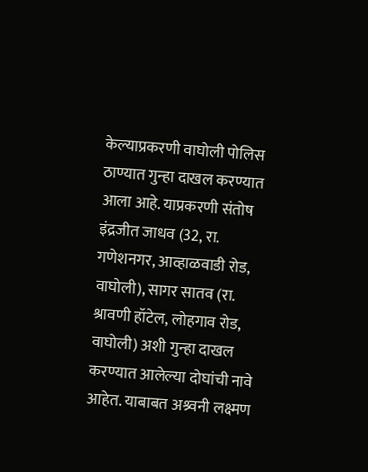केल्‍याप्रकरणी वाघोली पोलिस ठाण्यात गुन्‍हा दाखल करण्यात आला आहे. याप्रकरणी संतोष इंद्रजीत जाधव (32, रा. गणेशनगर, आव्हाळवाडी रोड, वाघोली), सागर सातव (रा. श्रावणी हॉटेल, लोहगाव रोड, वाघोली) अशी गुन्‍हा दाखल करण्यात आलेल्‍या दोघांची नावे आहेत. याबाबत अश्र्वनी लक्ष्मण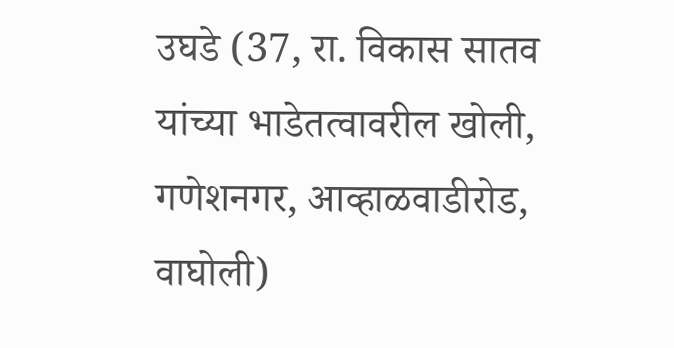उघडे (37, रा. विकास सातव यांच्‍या भाडेतत्‍वावरील खोली, गणेशनगर, आव्‍हाळवाडीरोड, वाघोली)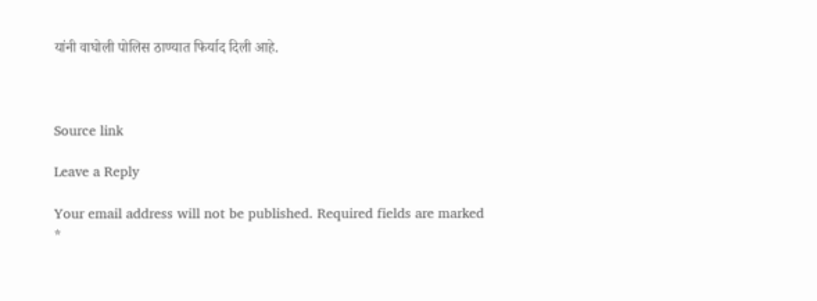यांनी वाघोली पोलिस ठाण्यात फिर्याद दिली आहे.



Source link

Leave a Reply

Your email address will not be published. Required fields are marked *